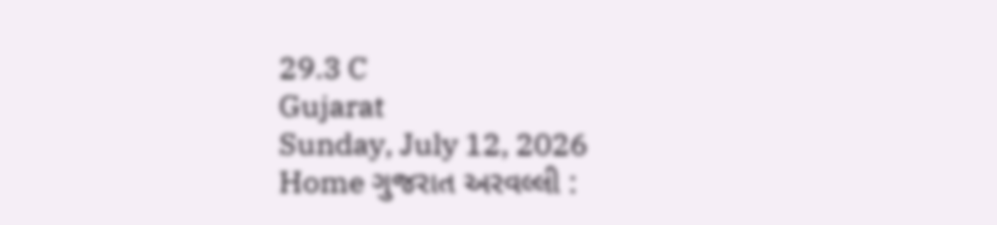29.3 C
Gujarat
Sunday, July 12, 2026
Home ગુજરાત અરવલ્લી :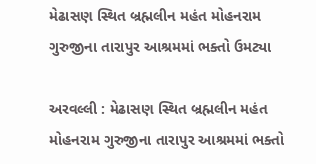મેઢાસણ સ્થિત બ્રહ્મલીન મહંત મોહનરામ ગુરુજીના તારાપુર આશ્રમમાં ભક્તો ઉમટ્યા

અરવલ્લી : મેઢાસણ સ્થિત બ્રહ્મલીન મહંત મોહનરામ ગુરુજીના તારાપુર આશ્રમમાં ભક્તો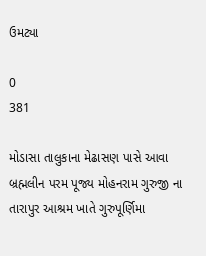ઉમટ્યા

0
381

મોડાસા તાલુકાના મેઢાસણ પાસે આવા બ્રહ્મલીન પરમ પૂજ્ય મોહનરામ ગુરુજી ના તારાપુર આશ્રમ ખાતે ગુરુપૂર્ણિમા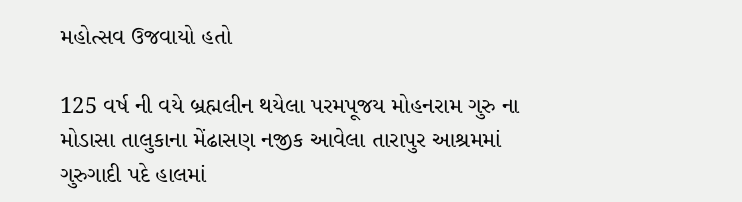મહોત્સવ ઉજવાયો હતો

125 વર્ષ ની વયે બ્રહ્મલીન થયેલા પરમપૂજય મોહનરામ ગુરુ ના મોડાસા તાલુકાના મેંઢાસણ નજીક આવેલા તારાપુર આશ્રમમાં ગુરુગાદી પદે હાલમાં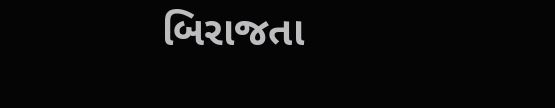બિરાજતા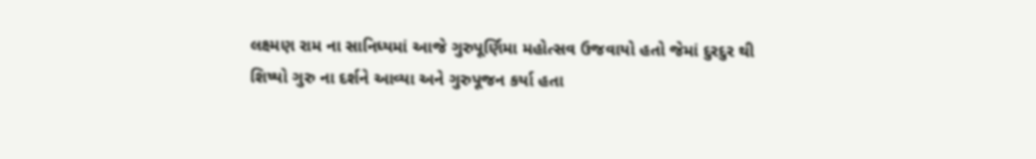લક્ષ્મણ રામ ના સાનિધ્યમાં આજે ગુરુપૂર્ણિમા મહોત્સવ ઉજવાયો હતો જેમાં દુરદુર થી શિષ્યો ગુરુ ના દર્શને આવ્યા અને ગુરુપૂજન કર્યા હતા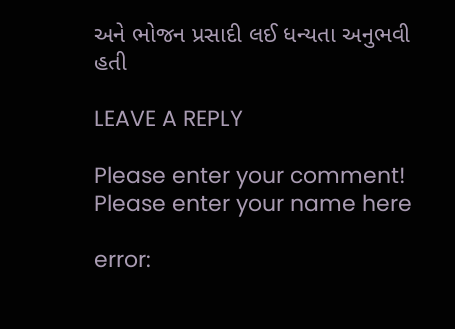અને ભોજન પ્રસાદી લઈ ધન્યતા અનુભવી હતી

LEAVE A REPLY

Please enter your comment!
Please enter your name here

error: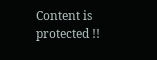Content is protected !!